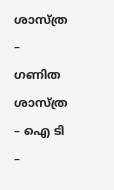ശാസ്ത്ര – ഗണിത ശാസ്ത്ര – ഐ ടി –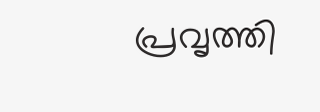പ്രവൃത്തി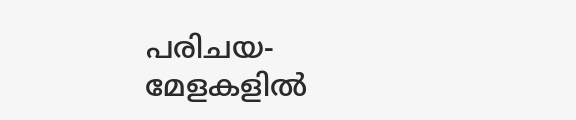പരിചയ- മേളകളിൽ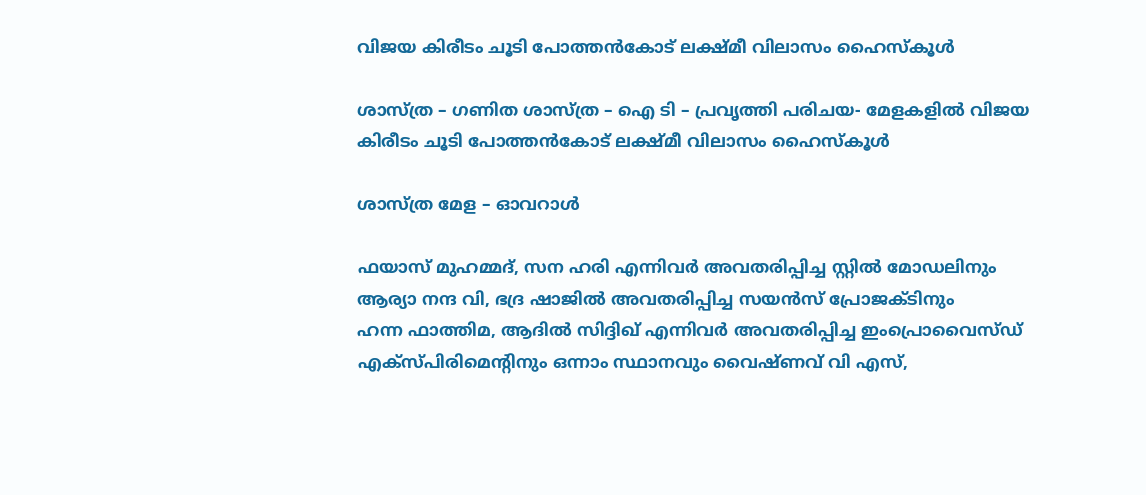വിജയ കിരീടം ചൂടി പോത്തൻകോട് ലക്ഷ്മീ വിലാസം ഹൈസ്കൂൾ

ശാസ്ത്ര – ഗണിത ശാസ്ത്ര – ഐ ടി – പ്രവൃത്തി പരിചയ- മേളകളിൽ വിജയ കിരീടം ചൂടി പോത്തൻകോട് ലക്ഷ്മീ വിലാസം ഹൈസ്കൂൾ

ശാസ്ത്ര മേള – ഓവറാൾ

ഫയാസ് മുഹമ്മദ്, സന ഹരി എന്നിവർ അവതരിപ്പിച്ച സ്റ്റിൽ മോഡലിനും
ആര്യാ നന്ദ വി, ഭദ്ര ഷാജിൽ അവതരിപ്പിച്ച സയൻസ് പ്രോജക്ടിനും
ഹന്ന ഫാത്തിമ, ആദിൽ സിദ്ദിഖ് എന്നിവർ അവതരിപ്പിച്ച ഇംപ്രൊവൈസ്ഡ് എക്സ്പിരിമെന്റിനും ഒന്നാം സ്ഥാനവും വൈഷ്ണവ് വി എസ്,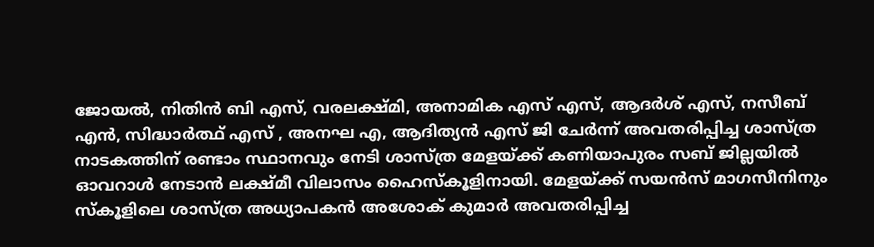ജോയൽ, നിതിൻ ബി എസ്, വരലക്ഷ്മി, അനാമിക എസ് എസ്, ആദർശ് എസ്, നസീബ് എൻ, സിദ്ധാർത്ഥ് എസ് , അനഘ എ, ആദിത്യൻ എസ് ജി ചേർന്ന് അവതരിപ്പിച്ച ശാസ്ത്ര നാടകത്തിന് രണ്ടാം സ്ഥാനവും നേടി ശാസ്ത്ര മേളയ്ക്ക് കണിയാപുരം സബ് ജില്ലയിൽ ഓവറാൾ നേടാൻ ലക്ഷ്മീ വിലാസം ഹൈസ്കൂളിനായി. മേളയ്ക്ക് സയൻസ് മാഗസീനിനും സ്കൂളിലെ ശാസ്ത്ര അധ്യാപകൻ അശോക് കുമാർ അവതരിപ്പിച്ച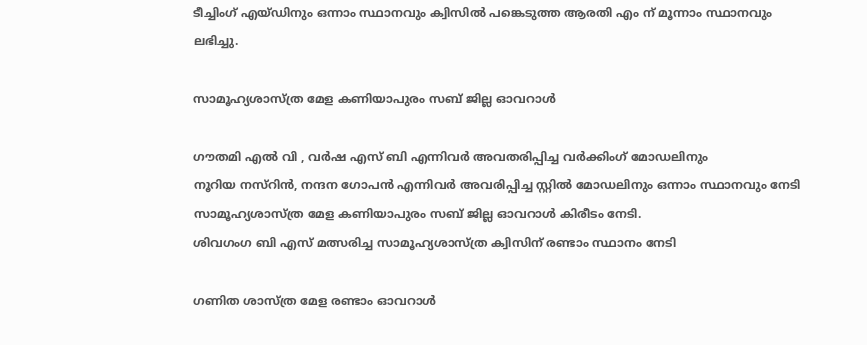ടീച്ചിംഗ് എയ്ഡിനും ഒന്നാം സ്ഥാനവും ക്വിസിൽ പങ്കെടുത്ത ആരതി എം ന് മൂന്നാം സ്ഥാനവും ലഭിച്ചു.

സാമൂഹ്യശാസ്ത്ര മേള കണിയാപുരം സബ് ജില്ല ഓവറാൾ

ഗൗതമി എൽ വി , വർഷ എസ് ബി എന്നിവർ അവതരിപ്പിച്ച വർക്കിംഗ്‌ മോഡലിനും
നൂറിയ നസ്റിൻ, നന്ദന ഗോപൻ എന്നിവർ അവരിപ്പിച്ച സ്റ്റിൽ മോഡലിനും ഒന്നാം സ്ഥാനവും നേടി സാമൂഹ്യശാസ്ത്ര മേള കണിയാപുരം സബ് ജില്ല ഓവറാൾ കിരീടം നേടി.
ശിവഗംഗ ബി എസ് മത്സരിച്ച സാമൂഹ്യശാസ്ത്ര ക്വിസിന് രണ്ടാം സ്ഥാനം നേടി

ഗണിത ശാസ്ത്ര മേള രണ്ടാം ഓവറാൾ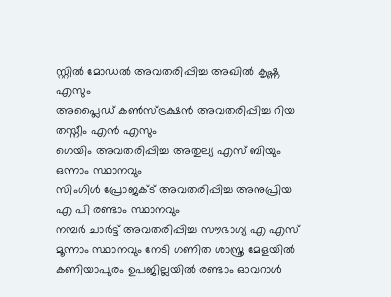സ്റ്റിൽ മോഡൽ അവതരിപ്പിച്ച അഖിൽ കൃഷ്ണ എസും
അപ്ലൈഡ് കൺസ്ട്രക്ഷൻ അവതരിപ്പിച്ച റിയ തസ്നീം എൻ എസും
ഗെയിം അവതരിപ്പിച്ച അതുല്യ എസ് ബിയും ഒന്നാം സ്ഥാനവും
സിംഗിൾ പ്രോജക്ട് അവതരിപ്പിച്ച അനുപ്രിയ എ പി രണ്ടാം സ്ഥാനവും
നമ്പർ ചാർട്ട് അവതരിപ്പിച്ച സൗഭാഗ്യ എ എസ് മൂന്നാം സ്ഥാനവും നേടി ഗണിത ശാസ്ത്ര മേളയിൽ കണിയാപുരം ഉപജില്ലയിൽ രണ്ടാം ഓവറാൾ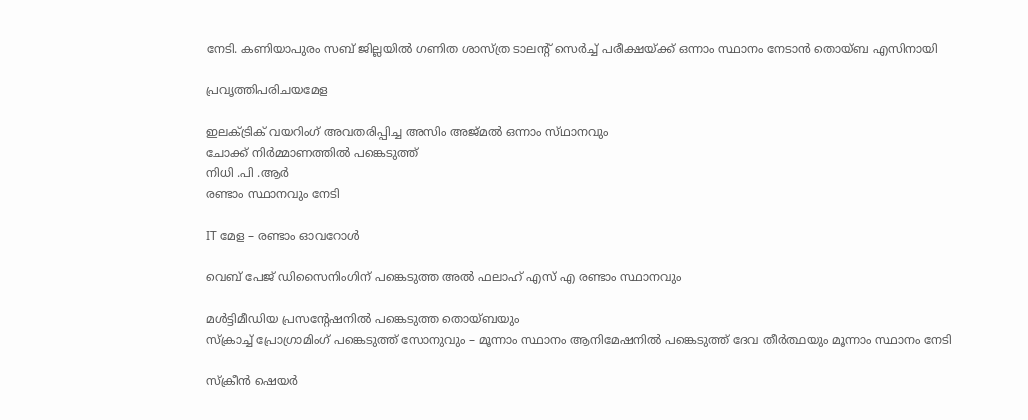നേടി. കണിയാപുരം സബ് ജില്ലയിൽ ഗണിത ശാസ്ത്ര ടാലന്റ് സെർച്ച് പരീക്ഷയ്ക്ക് ഒന്നാം സ്ഥാനം നേടാൻ തൊയ്ബ എസിനായി

പ്രവൃത്തിപരിചയമേള

ഇലക്ട്രിക് വയറിംഗ് അവതരിപ്പിച്ച അസിം അജ്മൽ ഒന്നാം സ്‌ഥാനവും
ചോക്ക് നിർമ്മാണത്തിൽ പങ്കെടുത്ത്
നിധി .പി .ആർ
രണ്ടാം സ്ഥാനവും നേടി

IT മേള – രണ്ടാം ഓവറോൾ

വെബ് പേജ് ഡിസൈനിംഗിന് പങ്കെടുത്ത അൽ ഫലാഹ് എസ് എ രണ്ടാം സ്ഥാനവും

മൾട്ടിമീഡിയ പ്രസന്റേഷനിൽ പങ്കെടുത്ത തൊയ്ബയും
സ്ക്രാച്ച് പ്രോഗ്രാമിംഗ് പങ്കെടുത്ത് സോനുവും – മൂന്നാം സ്ഥാനം ആനിമേഷനിൽ പങ്കെടുത്ത് ദേവ തീർത്ഥയും മൂന്നാം സ്ഥാനം നേടി

സ്‌ക്രീന്‍ ഷെയര്‍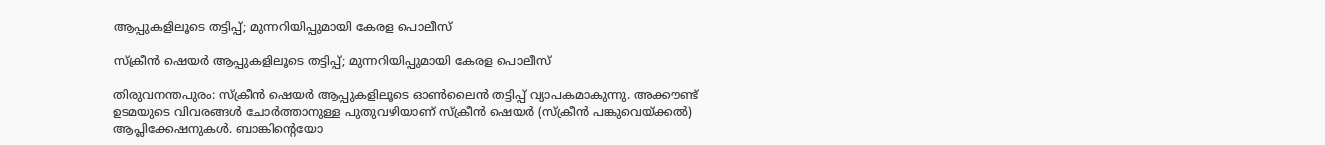ആപ്പുകളിലൂടെ തട്ടിപ്പ്; മുന്നറിയിപ്പുമായി കേരള പൊലീസ്

സ്‌ക്രീന്‍ ഷെയര്‍ ആപ്പുകളിലൂടെ തട്ടിപ്പ്; മുന്നറിയിപ്പുമായി കേരള പൊലീസ്

തിരുവനന്തപുരം: സ്‌ക്രീന്‍ ഷെയര്‍ ആപ്പുകളിലൂടെ ഓണ്‍ലൈന്‍ തട്ടിപ്പ് വ്യാപകമാകുന്നു. അക്കൗണ്ട് ഉടമയുടെ വിവരങ്ങള്‍ ചോര്‍ത്താനുള്ള പുതുവഴിയാണ് സ്‌ക്രീന്‍ ഷെയര്‍ (സ്‌ക്രീന്‍ പങ്കുവെയ്ക്കല്‍) ആപ്ലിക്കേഷനുകള്‍. ബാങ്കിന്റെയോ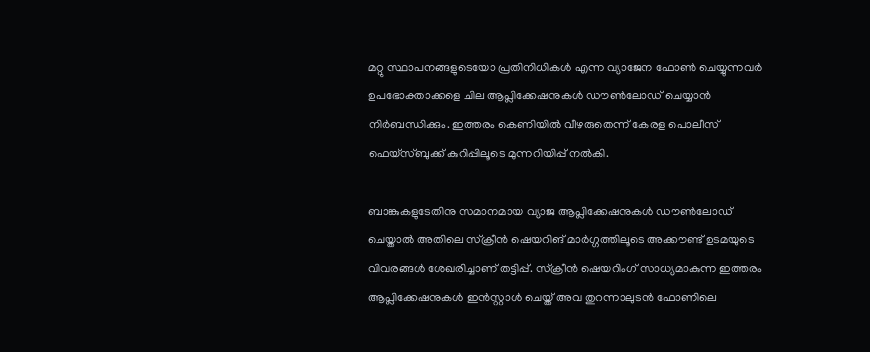മറ്റു സ്ഥാപനങ്ങളുടെയോ പ്രതിനിധികള്‍ എന്ന വ്യാജേന ഫോണ്‍ ചെയ്യുന്നവര്‍ ഉപഭോക്താക്കളെ ചില ആപ്ലിക്കേഷനുകള്‍ ഡൗണ്‍ലോഡ് ചെയ്യാന്‍ നിര്‍ബന്ധിക്കും. ഇത്തരം കെണിയില്‍ വീഴരുതെന്ന് കേരള പൊലീസ് ഫെയ്‌സ്ബുക്ക് കുറിപ്പിലൂടെ മുന്നറിയിപ്പ് നല്‍കി.

ബാങ്കുകളുടേതിനു സമാനമായ വ്യാജ ആപ്ലിക്കേഷനുകള്‍ ഡൗണ്‍ലോഡ് ചെയ്താല്‍ അതിലെ സ്‌ക്രീന്‍ ഷെയറിങ് മാര്‍ഗ്ഗത്തിലൂടെ അക്കൗണ്ട് ഉടമയുടെ വിവരങ്ങള്‍ ശേഖരിച്ചാണ് തട്ടിപ്പ്. സ്‌ക്രീന്‍ ഷെയറിംഗ് സാധ്യമാകുന്ന ഇത്തരം ആപ്ലിക്കേഷനുകള്‍ ഇന്‍സ്റ്റാള്‍ ചെയ്ത് അവ തുറന്നാലുടന്‍ ഫോണിലെ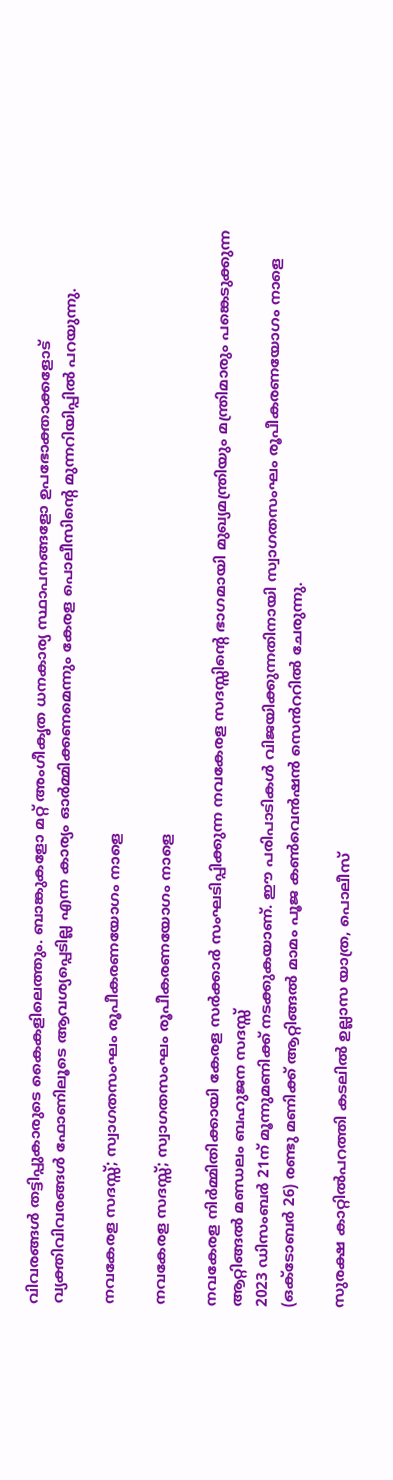വിവരങ്ങള്‍ തട്ടിപ്പുകാരുടെ കൈകളിലെത്തും. ബാങ്കുകളോ മറ്റ് അംഗീകൃത ധനകാര്യ സ്ഥാപനങ്ങളോ ഉപഭോക്താക്കളോട് വ്യക്തിവിവരങ്ങള്‍ ഫോണിലൂടെ ആവശ്യപ്പെടില്ല എന്ന കാര്യം ഓര്‍മ്മിക്കണമെന്നും കേരള പൊലീസിന്റെ മുന്നറിയിപ്പില്‍ പറയുന്നു.

നവകേരള സദസ്സ്; സ്വാഗതസംഘം രൂപീകരണയോഗം നാളെ

നവകേരള സദസ്സ്; സ്വാഗതസംഘം രൂപീകരണയോഗം നാളെ

നവകേരള നിർമ്മിതിക്കായി കേരള സർക്കാർ സംഘടിപ്പിക്കുന്ന നവകേരള സദസ്സിന്റെ ഭാഗമായി മുഖ്യമന്ത്രിയും മന്ത്രിമാരും പങ്കെടുക്കുന്ന ആറ്റിങ്ങൽ മണ്ഡലം ബഹുജന സദസ്സ്
2023 ഡിസംബർ 21ന് മൂന്നുമണിക്ക് നടക്കുകയാണ്. ഈ പരിപാടികൾ വിജയിക്കുന്നതിനായി സ്വാഗതസംഘം രൂപീകരണയോഗം നാളെ (ഒക്ടോബർ 26) രണ്ടു മണിക്ക് ആറ്റിങ്ങൽ മാമം പൂജ കൺവെൻഷൻ സെൻററിൽ ചേരുന്നു.

സുരക്ഷ കാറ്റിൽപറത്തി കടലിൽ ഉല്ലാസ യാത്ര, പൊലീസ്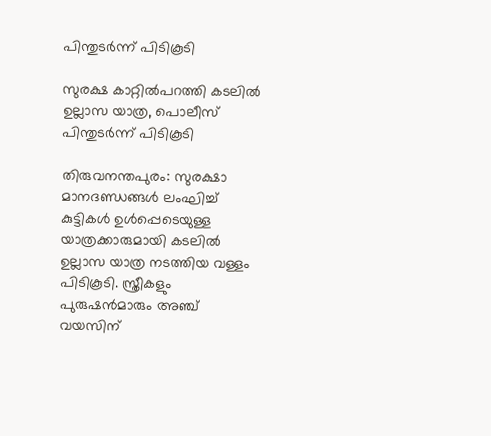പിന്തുടർന്ന് പിടികൂടി

സുരക്ഷ കാറ്റിൽപറത്തി കടലിൽ ഉല്ലാസ യാത്ര, പൊലീസ് പിന്തുടർന്ന് പിടികൂടി

തിരുവനന്തപുരം: സുരക്ഷാ മാനദണ്ഡങ്ങൾ ലംഘിച്ച് കുട്ടികള്‍ ഉള്‍പ്പെടെയുള്ള യാത്രക്കാരുമായി കടലിൽ ഉല്ലാസ യാത്ര നടത്തിയ വള്ളം പിടികൂടി. സ്ത്രീകളും പുരുഷൻമാരും അഞ്ച് വയസിന്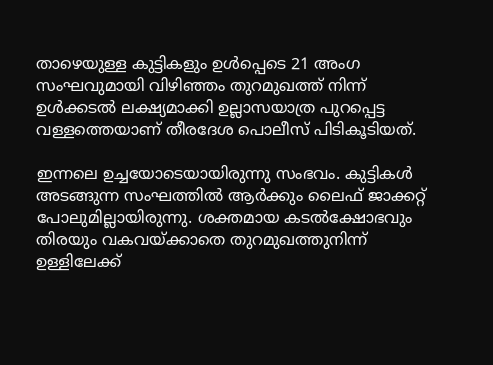താഴെയുള്ള കുട്ടികളും ഉൾപ്പെടെ 21 അംഗ സംഘവുമായി വിഴിഞ്ഞം തുറമുഖത്ത് നിന്ന് ഉൾക്കടൽ ലക്ഷ്യമാക്കി ഉല്ലാസയാത്ര പുറപ്പെട്ട വള്ളത്തെയാണ് തീരദേശ പൊലീസ് പിടികൂടിയത്.

ഇന്നലെ ഉച്ചയോടെയായിരുന്നു സംഭവം. കുട്ടികൾ അടങ്ങുന്ന സംഘത്തിൽ ആർക്കും ലൈഫ് ജാക്കറ്റ് പോലുമില്ലായിരുന്നു. ശക്തമായ കടൽക്ഷോഭവും തിരയും വകവയ്ക്കാതെ തുറമുഖത്തുനിന്ന് ഉള്ളിലേക്ക്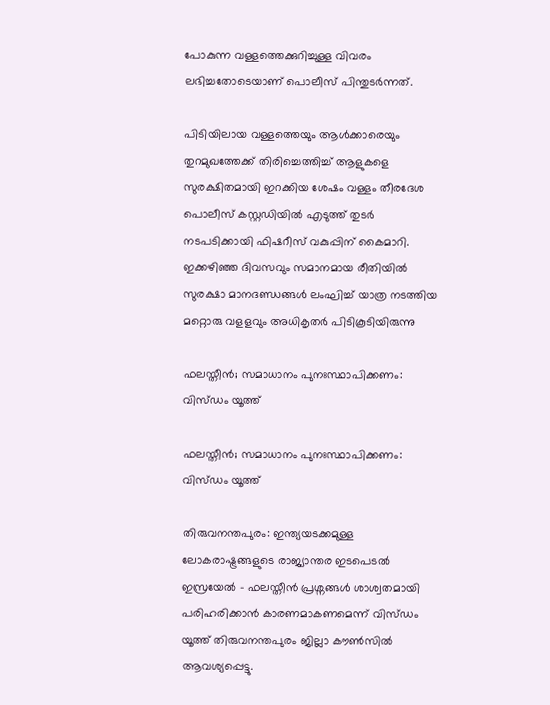പോകുന്ന വള്ളത്തെക്കുറിച്ചുള്ള വിവരം ലഭിച്ചതോടെയാണ് പൊലീസ് പിന്തുടർന്നത്.

പിടിയിലായ വള്ളത്തെയും ആൾക്കാരെയും തുറമുഖത്തേക്ക് തിരിച്ചെത്തിച്ച് ആളുകളെ സുരക്ഷിതമായി ഇറക്കിയ ശേഷം വള്ളം തീരദേശ പൊലീസ് കസ്റ്റഡിയിൽ എടുത്ത് തുടർ നടപടിക്കായി ഫിഷറീസ് വകുപ്പിന് കൈമാറി. ഇക്കഴിഞ്ഞ ദിവസവും സമാനമായ രീതിയിൽ സുരക്ഷാ മാനദണ്ഡങ്ങള്‍ ലംഘിച്ച് യാത്ര നടത്തിയ മറ്റൊരു വളളവും അധികൃതർ പിടികൂടിയിരുന്നു

ഫലസ്തീൻ; സമാധാനം പുനഃസ്ഥാപിക്കണം: വിസ്ഡം യൂത്ത്

ഫലസ്തീൻ; സമാധാനം പുനഃസ്ഥാപിക്കണം: വിസ്ഡം യൂത്ത്

തിരുവനന്തപുരം: ഇന്ത്യയടക്കമുള്ള ലോകരാഷ്ട്രങ്ങളുടെ രാജ്യാന്തര ഇടപെടൽ ഇസ്രയേൽ – ഫലസ്തീൻ പ്രശ്നങ്ങൾ ശാശ്വതമായി പരിഹരിക്കാൻ കാരണമാകണമെന്ന് വിസ്ഡം യൂത്ത് തിരുവനന്തപുരം ജില്ലാ കൗൺസിൽ ആവശ്യപ്പെട്ടു.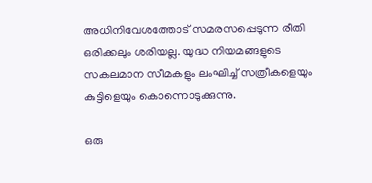അധിനിവേശത്തോട് സമരസപ്പെടുന്ന രീതി ഒരിക്കലും ശരിയല്ല. യുദ്ധ നിയമങ്ങളുടെ സകലമാന സീമകളും ലംഘിച്ച് സത്രീകളെയും കുട്ടിളെയും കൊന്നൊടുക്കുന്നു.

ഒരു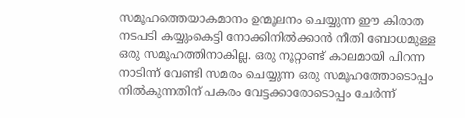സമൂഹത്തെയാകമാനം ഉന്മൂലനം ചെയ്യുന്ന ഈ കിരാത നടപടി കയ്യുംകെട്ടി നോക്കിനിൽക്കാൻ നീതി ബോധമുള്ള ഒരു സമൂഹത്തിനാകില്ല. ഒരു നൂറ്റാണ്ട് കാലമായി പിറന്ന നാടിന്ന് വേണ്ടി സമരം ചെയ്യുന്ന ഒരു സമൂഹത്തോടൊപ്പം നിൽകുന്നതിന് പകരം വേട്ടക്കാരോടൊപ്പം ചേർന്ന്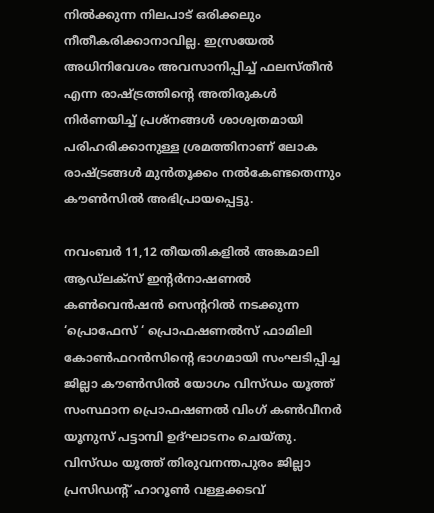നിൽക്കുന്ന നിലപാട് ഒരിക്കലും നീതീകരിക്കാനാവില്ല. ഇസ്രയേൽ അധിനിവേശം അവസാനിപ്പിച്ച് ഫലസ്തീൻ എന്ന രാഷ്ട്രത്തിന്റെ അതിരുകൾ നിർണയിച്ച് പ്രശ്നങ്ങൾ ശാശ്വതമായി പരിഹരിക്കാനുള്ള ശ്രമത്തിനാണ് ലോക രാഷ്ട്രങ്ങൾ മുൻതൂക്കം നൽകേണ്ടതെന്നും കൗൺസിൽ അഭിപ്രായപ്പെട്ടു.

നവംബർ 11,12 തീയതികളിൽ അങ്കമാലി ആഡ്ലക്സ് ഇന്റർനാഷണൽ കൺവെൻഷൻ സെന്ററിൽ നടക്കുന്ന ‘പ്രൊഫേസ് ‘ പ്രൊഫഷണൽസ് ഫാമിലി കോൺഫറൻസിന്റെ ഭാഗമായി സംഘടിപ്പിച്ച ജില്ലാ കൗൺസിൽ യോഗം വിസ്‌ഡം യൂത്ത് സംസ്ഥാന പ്രൊഫഷണൽ വിംഗ് കൺവീനർ യൂനുസ് പട്ടാമ്പി ഉദ്ഘാടനം ചെയ്തു. വിസ്‌ഡം യൂത്ത് തിരുവനന്തപുരം ജില്ലാ പ്രസിഡന്റ്‌ ഹാറൂൺ വള്ളക്കടവ്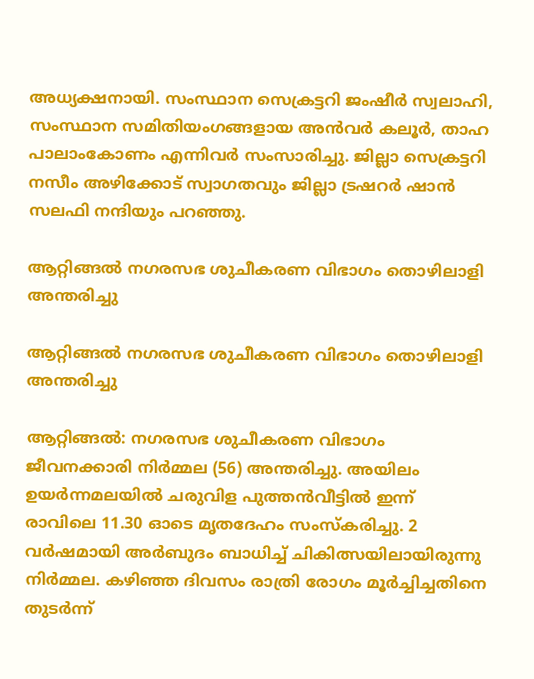അധ്യക്ഷനായി. സംസ്ഥാന സെക്രട്ടറി ജംഷീർ സ്വലാഹി, സംസ്ഥാന സമിതിയംഗങ്ങളായ അൻവർ കലൂർ, താഹ പാലാംകോണം എന്നിവർ സംസാരിച്ചു. ജില്ലാ സെക്രട്ടറി നസീം അഴിക്കോട് സ്വാഗതവും ജില്ലാ ട്രഷറർ ഷാൻ സലഫി നന്ദിയും പറഞ്ഞു.

ആറ്റിങ്ങൽ നഗരസഭ ശുചീകരണ വിഭാഗം തൊഴിലാളി അന്തരിച്ചു

ആറ്റിങ്ങൽ നഗരസഭ ശുചീകരണ വിഭാഗം തൊഴിലാളി അന്തരിച്ചു

ആറ്റിങ്ങൽ: നഗരസഭ ശുചീകരണ വിഭാഗം ജീവനക്കാരി നിർമ്മല (56) അന്തരിച്ചു. അയിലം ഉയർന്നമലയിൽ ചരുവിള പുത്തൻവീട്ടിൽ ഇന്ന് രാവിലെ 11.30 ഓടെ മൃതദേഹം സംസ്കരിച്ചു. 2 വർഷമായി അർബുദം ബാധിച്ച് ചികിത്സയിലായിരുന്നു നിർമ്മല. കഴിഞ്ഞ ദിവസം രാത്രി രോഗം മൂർച്ചിച്ചതിനെ തുടർന്ന്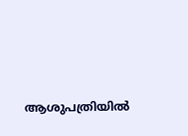ആശുപത്രിയിൽ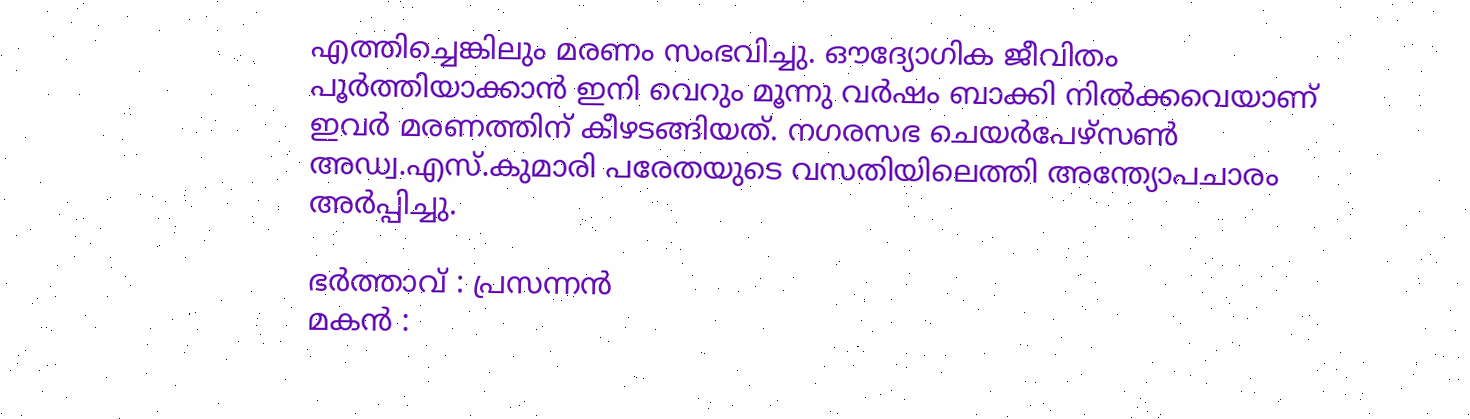എത്തിച്ചെങ്കിലും മരണം സംഭവിച്ചു. ഔദ്യോഗിക ജീവിതം പൂർത്തിയാക്കാൻ ഇനി വെറും മൂന്നു വർഷം ബാക്കി നിൽക്കവെയാണ് ഇവർ മരണത്തിന് കീഴടങ്ങിയത്. നഗരസഭ ചെയർപേഴ്സൺ അഡ്വ.എസ്.കുമാരി പരേതയുടെ വസതിയിലെത്തി അന്ത്യോപചാരം അർപ്പിച്ചു.

ഭർത്താവ് : പ്രസന്നൻ
മകൻ :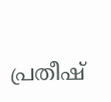പ്രതീഷ്